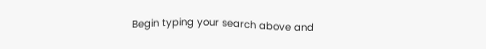Begin typing your search above and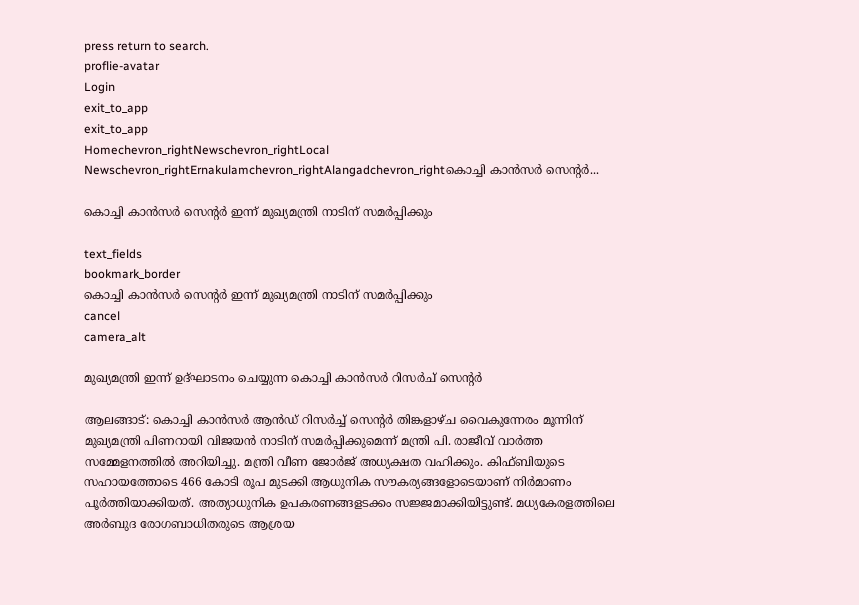press return to search.
proflie-avatar
Login
exit_to_app
exit_to_app
Homechevron_rightNewschevron_rightLocal Newschevron_rightErnakulamchevron_rightAlangadchevron_rightകൊച്ചി കാൻസർ സെന്റർ...

കൊച്ചി കാൻസർ സെന്റർ ഇന്ന് മുഖ്യമന്ത്രി നാടിന് സമർപ്പിക്കും

text_fields
bookmark_border
കൊച്ചി കാൻസർ സെന്റർ ഇന്ന് മുഖ്യമന്ത്രി നാടിന് സമർപ്പിക്കും
cancel
camera_alt

മുഖ്യമന്ത്രി ഇന്ന് ഉദ്ഘാടനം ചെയ്യുന്ന കൊച്ചി കാൻസർ റിസർച് സെന്‍റർ

ആലങ്ങാട്: കൊച്ചി കാൻസർ ആൻഡ് റിസർച്ച് സെന്റർ തിങ്കളാഴ്ച വൈകുന്നേരം മൂന്നിന് മുഖ്യമന്ത്രി പിണറായി വിജയൻ നാടിന് സമർപ്പിക്കുമെന്ന് മന്ത്രി പി. രാജീവ് വാർത്ത സമ്മേളനത്തിൽ അറിയിച്ചു. മന്ത്രി വീണ ജോർജ് അധ്യക്ഷത വഹിക്കും. കിഫ്ബിയുടെ സഹായത്തോടെ 466 കോടി രൂപ മുടക്കി ആധുനിക സൗകര്യങ്ങളോടെയാണ് നിർമാണം പൂർത്തിയാക്കിയത്. അത്യാധുനിക ഉപകരണങ്ങളടക്കം സജ്ജമാക്കിയിട്ടുണ്ട്. മധ്യകേരളത്തിലെ അർബുദ രോഗബാധിതരുടെ ആശ്രയ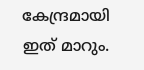കേന്ദ്രമായി ഇത് മാറും.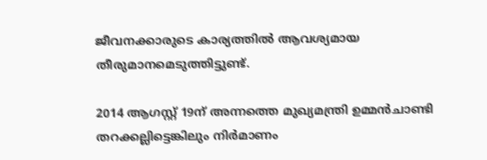ജീവനക്കാരുടെ കാര്യത്തിൽ ആവശ്യമായ തീരുമാനമെടുത്തിട്ടുണ്ട്.

2014 ആഗസ്റ്റ് 19ന് അന്നത്തെ മുഖ്യമന്ത്രി ഉമ്മൻചാണ്ടി തറക്കല്ലിട്ടെങ്കിലും നിർമാണം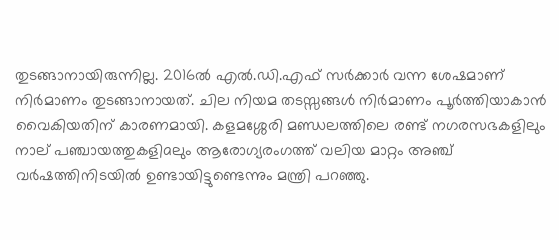തുടങ്ങാനായിരുന്നില്ല. 2016ൽ എൽ.ഡി.എഫ് സർക്കാർ വന്ന ശേഷമാണ് നിർമാണം തുടങ്ങാനായത്. ചില നിയമ തടസ്സങ്ങൾ നിർമാണം പൂർത്തിയാകാൻ വൈകിയതിന് കാരണമായി. കളമശ്ശേരി മണ്ഡലത്തിലെ രണ്ട് നഗരസഭകളിലും നാല് പഞ്ചായത്തുകളിaലും ആരോഗ്യരംഗത്ത് വലിയ മാറ്റം അഞ്ച് വർഷത്തിനിടയിൽ ഉണ്ടായിട്ടുണ്ടെന്നും മന്ത്രി പറഞ്ഞു.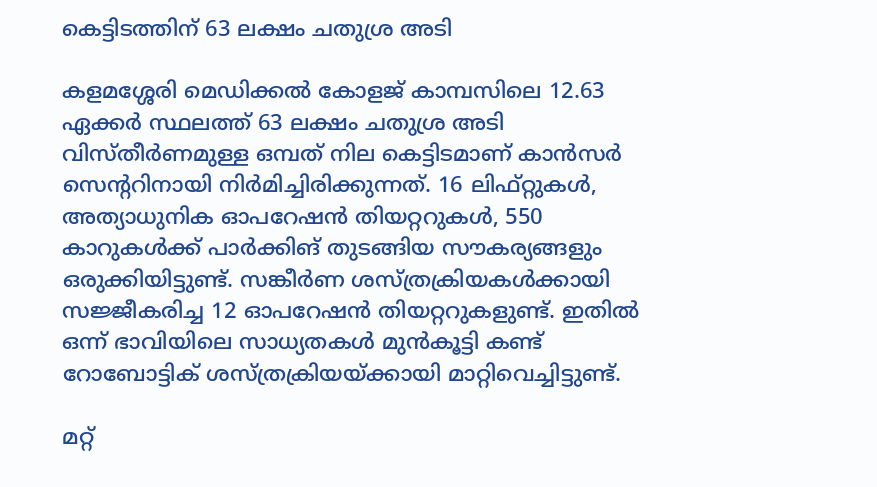കെട്ടിടത്തിന് 63 ലക്ഷം ചതുശ്ര അടി

കളമശ്ശേരി മെഡിക്കല്‍ കോളജ് കാമ്പസിലെ 12.63 ഏക്കര്‍ സ്ഥലത്ത് 63 ലക്ഷം ചതുശ്ര അടി വിസ്തീര്‍ണമുള്ള ഒമ്പത് നില കെട്ടിടമാണ് കാന്‍സര്‍ സെന്ററിനായി നിർമിച്ചിരിക്കുന്നത്. 16 ലിഫ്റ്റുകള്‍, അത്യാധുനിക ഓപറേഷന്‍ തിയറ്ററുകള്‍, 550 കാറുകള്‍ക്ക് പാര്‍ക്കിങ് തുടങ്ങിയ സൗകര്യങ്ങളും ഒരുക്കിയിട്ടുണ്ട്. സങ്കീര്‍ണ ശസ്ത്രക്രിയകള്‍ക്കായി സജ്ജീകരിച്ച 12 ഓപറേഷന്‍ തിയറ്ററുകളുണ്ട്. ഇതില്‍ ഒന്ന് ഭാവിയിലെ സാധ്യതകള്‍ മുന്‍കൂട്ടി കണ്ട് റോബോട്ടിക് ശസ്ത്രക്രിയയ്ക്കായി മാറ്റിവെച്ചിട്ടുണ്ട്.

മറ്റ്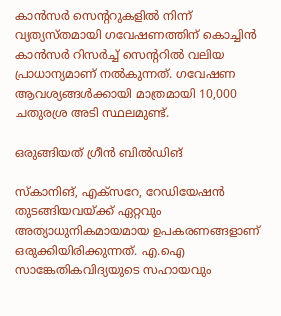കാന്‍സര്‍ സെന്ററുകളില്‍ നിന്ന് വ്യത്യസ്തമായി ഗവേഷണത്തിന് കൊച്ചിന്‍ കാന്‍സര്‍ റിസര്‍ച്ച് സെന്ററില്‍ വലിയ പ്രാധാന്യമാണ് നല്‍കുന്നത്. ഗവേഷണ ആവശ്യങ്ങള്‍ക്കായി മാത്രമായി 10,000 ചതുരശ്ര അടി സ്ഥലമുണ്ട്.

ഒരുങ്ങിയത് ഗ്രീൻ ബിൽഡിങ്

സ്‌കാനിങ്, എക്‌സറേ, റേഡിയേഷന്‍ തുടങ്ങിയവയ്ക്ക് ഏറ്റവും അത്യാധുനികമായമായ ഉപകരണങ്ങളാണ് ഒരുക്കിയിരിക്കുന്നത്. എ.ഐ സാങ്കേതികവിദ്യയുടെ സഹായവും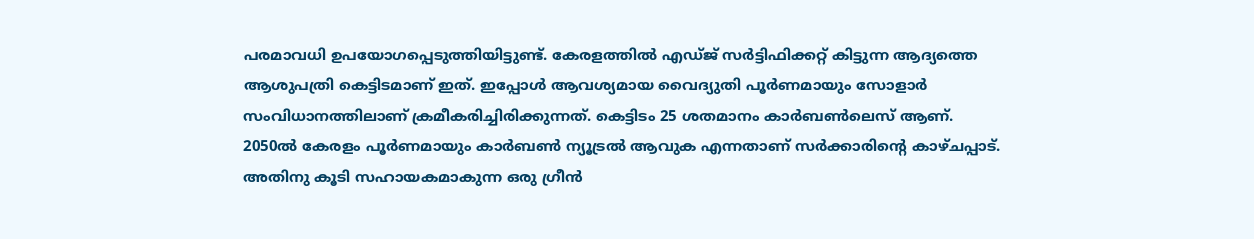പരമാവധി ഉപയോഗപ്പെടുത്തിയിട്ടുണ്ട്. കേരളത്തില്‍ എഡ്ജ് സര്‍ട്ടിഫിക്കറ്റ് കിട്ടുന്ന ആദ്യത്തെ ആശുപത്രി കെട്ടിടമാണ് ഇത്. ഇപ്പോള്‍ ആവശ്യമായ വൈദ്യുതി പൂര്‍ണമായും സോളാര്‍ സംവിധാനത്തിലാണ് ക്രമീകരിച്ചിരിക്കുന്നത്. കെട്ടിടം 25 ശതമാനം കാര്‍ബണ്‍ലെസ് ആണ്. 2050ല്‍ കേരളം പൂര്‍ണമായും കാര്‍ബണ്‍ ന്യൂട്രല്‍ ആവുക എന്നതാണ് സര്‍ക്കാരിന്റെ കാഴ്ചപ്പാട്. അതിനു കൂടി സഹായകമാകുന്ന ഒരു ഗ്രീന്‍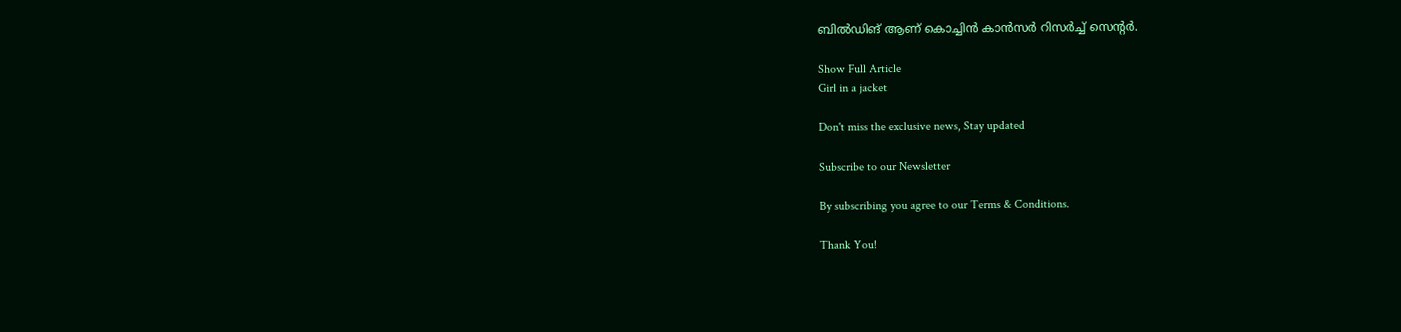ബില്‍ഡിങ് ആണ് കൊച്ചിന്‍ കാന്‍സര്‍ റിസര്‍ച്ച് സെന്റര്‍.

Show Full Article
Girl in a jacket

Don't miss the exclusive news, Stay updated

Subscribe to our Newsletter

By subscribing you agree to our Terms & Conditions.

Thank You!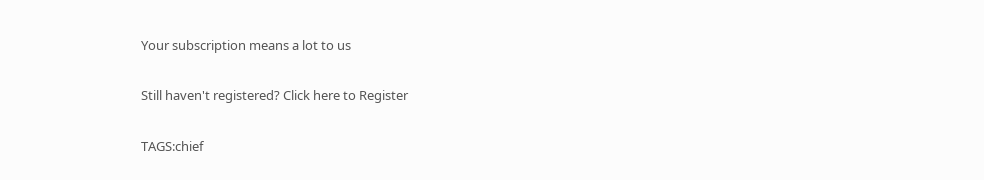Your subscription means a lot to us

Still haven't registered? Click here to Register

TAGS:chief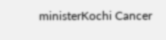ministerKochi Cancer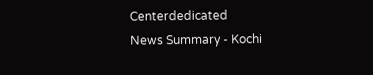Centerdedicated
News Summary - Kochi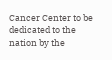Cancer Center to be dedicated to the nation by the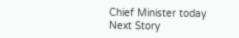Chief Minister today
Next Story